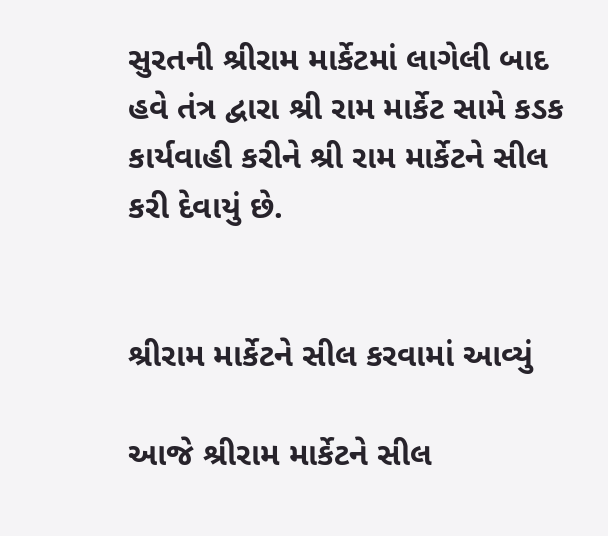સુરતની શ્રીરામ માર્કેટમાં લાગેલી બાદ હવે તંત્ર દ્વારા શ્રી રામ માર્કેટ સામે કડક કાર્યવાહી કરીને શ્રી રામ માર્કેટને સીલ કરી દેવાયું છે.


શ્રીરામ માર્કેટને સીલ કરવામાં આવ્યું

આજે શ્રીરામ માર્કેટને સીલ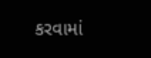કરવામાં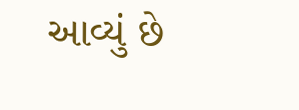આવ્યું છે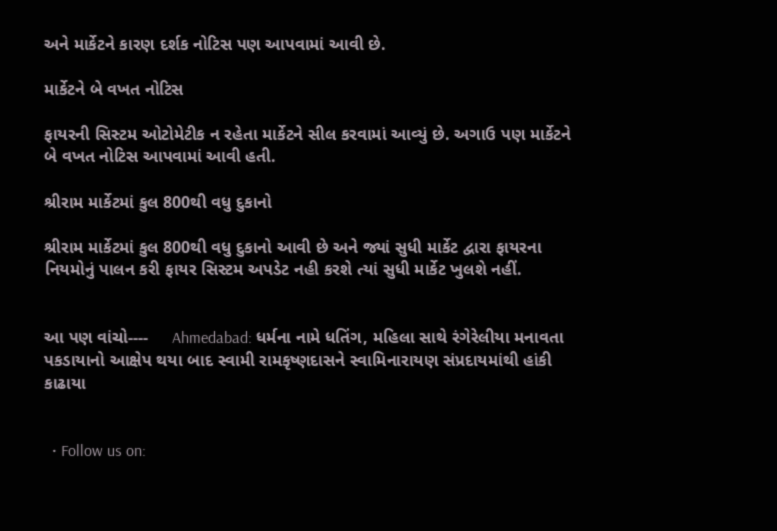અને માર્કેટને કારણ દર્શક નોટિસ પણ આપવામાં આવી છે.

માર્કેટને બે વખત નોટિસ

ફાયરની સિસ્ટમ ઓટોમેટીક ન રહેતા માર્કેટને સીલ કરવામાં આવ્યું છે. અગાઉ પણ માર્કેટને બે વખત નોટિસ આપવામાં આવી હતી.

શ્રીરામ માર્કેટમાં કુલ 800થી વધુ દુકાનો

શ્રીરામ માર્કેટમાં કુલ 800થી વધુ દુકાનો આવી છે અને જ્યાં સુધી માર્કેટ દ્વારા ફાયરના નિયમોનું પાલન કરી ફાયર સિસ્ટમ અપડેટ નહી કરશે ત્યાં સુધી માર્કેટ ખુલશે નહીં.


આ પણ વાંચો----     Ahmedabad: ધર્મના નામે ધતિંગ, મહિલા સાથે રંગેરેલીયા મનાવતા પકડાયાનો આક્ષેપ થયા બાદ સ્વામી રામકૃષ્ણદાસને સ્વામિનારાયણ સંપ્રદાયમાંથી હાંકી કાઢાયા


  • Follow us on: